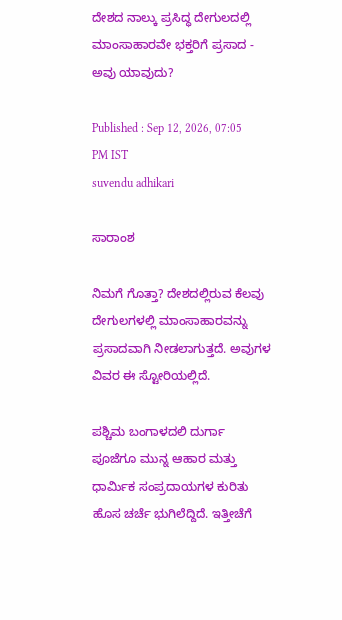ದೇಶದ ನಾಲ್ಕು ಪ್ರಸಿದ್ಧ ದೇಗುಲದಲ್ಲಿ ಮಾಂಸಾಹಾರವೇ ಭಕ್ತರಿಗೆ ಪ್ರಸಾದ - ಅವು ಯಾವುದು?

Published : Sep 12, 2026, 07:05 PM IST
suvendu adhikari

ಸಾರಾಂಶ

ನಿಮಗೆ ಗೊತ್ತಾ? ದೇಶದಲ್ಲಿರುವ ಕೆಲವು ದೇಗುಲಗಳಲ್ಲಿ ಮಾಂಸಾಹಾರವನ್ನು ಪ್ರಸಾದವಾಗಿ ನೀಡಲಾಗುತ್ತದೆ. ಅವುಗಳ ವಿವರ ಈ ಸ್ಟೋರಿಯಲ್ಲಿದೆ.

ಪಶ್ಚಿಮ ಬಂಗಾಳದಲಿ ದುರ್ಗಾ ಪೂಜೆಗೂ ಮುನ್ನ ಆಹಾರ ಮತ್ತು ಧಾರ್ಮಿಕ ಸಂಪ್ರದಾಯಗಳ ಕುರಿತು ಹೊಸ ಚರ್ಚೆ ಭುಗಿಲೆದ್ದಿದೆ. ಇತ್ತೀಚೆಗೆ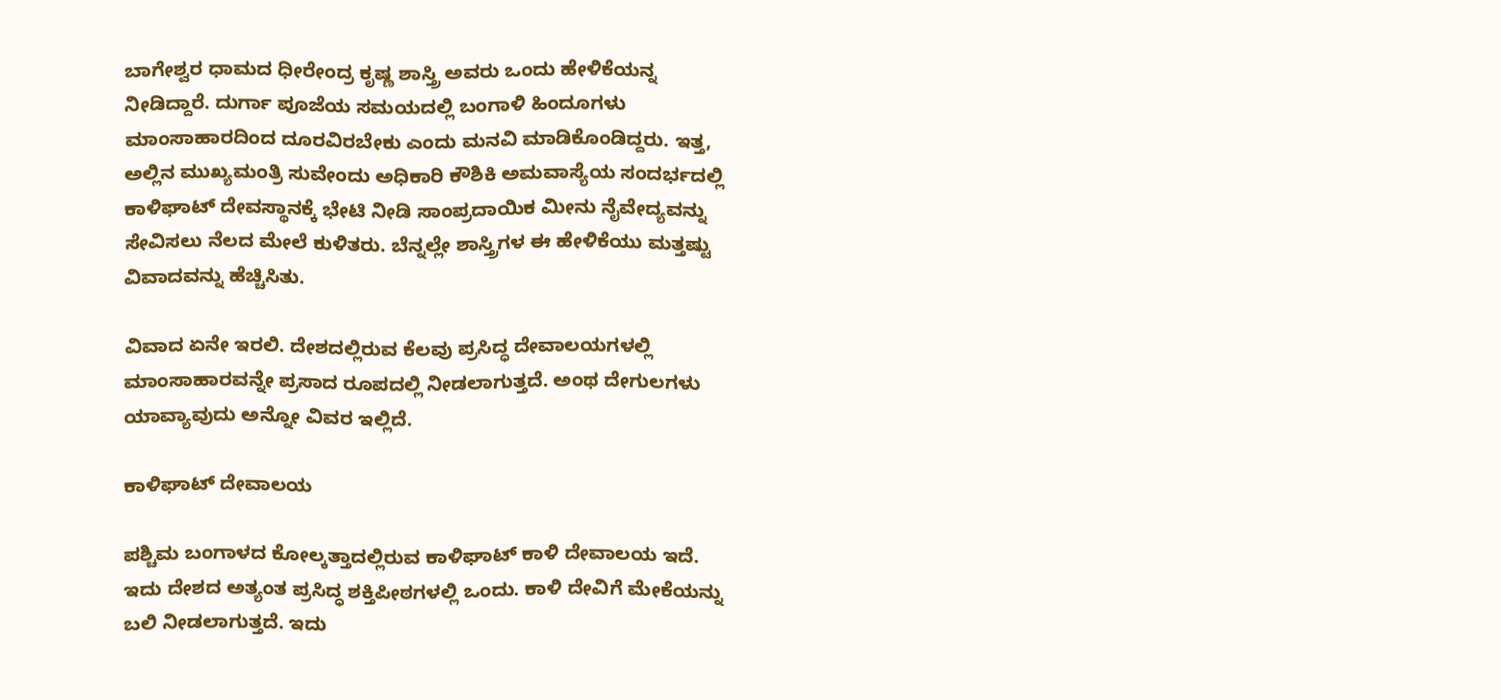ಬಾಗೇಶ್ವರ ಧಾಮದ ಧೀರೇಂದ್ರ ಕೃಷ್ಣ ಶಾಸ್ತ್ರಿ ಅವರು ಒಂದು ಹೇಳಿಕೆಯನ್ನ ನೀಡಿದ್ದಾರೆ. ದುರ್ಗಾ ಪೂಜೆಯ ಸಮಯದಲ್ಲಿ ಬಂಗಾಳಿ ಹಿಂದೂಗಳು ಮಾಂಸಾಹಾರದಿಂದ ದೂರವಿರಬೇಕು ಎಂದು ಮನವಿ ಮಾಡಿಕೊಂಡಿದ್ದರು. ಇತ್ತ, ಅಲ್ಲಿನ ಮುಖ್ಯಮಂತ್ರಿ ಸುವೇಂದು ಅಧಿಕಾರಿ ಕೌಶಿಕಿ ಅಮವಾಸ್ಯೆಯ ಸಂದರ್ಭದಲ್ಲಿ ಕಾಳಿಘಾಟ್ ದೇವಸ್ಥಾನಕ್ಕೆ ಭೇಟಿ ನೀಡಿ ಸಾಂಪ್ರದಾಯಿಕ ಮೀನು ನೈವೇದ್ಯವನ್ನು ಸೇವಿಸಲು ನೆಲದ ಮೇಲೆ ಕುಳಿತರು. ಬೆನ್ನಲ್ಲೇ ಶಾಸ್ತ್ರಿಗಳ ಈ ಹೇಳಿಕೆಯು ಮತ್ತಷ್ಟು ವಿವಾದವನ್ನು ಹೆಚ್ಚಿಸಿತು.

ವಿವಾದ ಏನೇ ಇರಲಿ. ದೇಶದಲ್ಲಿರುವ ಕೆಲವು ಪ್ರಸಿದ್ಧ ದೇವಾಲಯಗಳಲ್ಲಿ ಮಾಂಸಾಹಾರವನ್ನೇ ಪ್ರಸಾದ ರೂಪದಲ್ಲಿ ನೀಡಲಾಗುತ್ತದೆ. ಅಂಥ ದೇಗುಲಗಳು ಯಾವ್ಯಾವುದು ಅನ್ನೋ ವಿವರ ಇಲ್ಲಿದೆ.

ಕಾಳಿಘಾಟ್ ದೇವಾಲಯ

ಪಶ್ಚಿಮ ಬಂಗಾಳದ ಕೋಲ್ಕತ್ತಾದಲ್ಲಿರುವ ಕಾಳಿಘಾಟ್ ಕಾಳಿ ದೇವಾಲಯ ಇದೆ. ಇದು ದೇಶದ ಅತ್ಯಂತ ಪ್ರಸಿದ್ಧ ಶಕ್ತಿಪೀಠಗಳಲ್ಲಿ ಒಂದು. ಕಾಳಿ ದೇವಿಗೆ ಮೇಕೆಯನ್ನು ಬಲಿ ನೀಡಲಾಗುತ್ತದೆ. ಇದು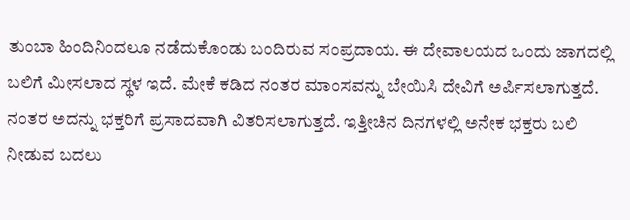ತುಂಬಾ ಹಿಂದಿನಿಂದಲೂ ನಡೆದುಕೊಂಡು ಬಂದಿರುವ ಸಂಪ್ರದಾಯ. ಈ ದೇವಾಲಯದ ಒಂದು ಜಾಗದಲ್ಲಿ ಬಲಿಗೆ ಮೀಸಲಾದ ಸ್ಥಳ ಇದೆ. ಮೇಕೆ ಕಡಿದ ನಂತರ ಮಾಂಸವನ್ನು ಬೇಯಿಸಿ ದೇವಿಗೆ ಅರ್ಪಿಸಲಾಗುತ್ತದೆ. ನಂತರ ಅದನ್ನು ಭಕ್ತರಿಗೆ ಪ್ರಸಾದವಾಗಿ ವಿತರಿಸಲಾಗುತ್ತದೆ. ಇತ್ತೀಚಿನ ದಿನಗಳಲ್ಲಿ ಅನೇಕ ಭಕ್ತರು ಬಲಿ ನೀಡುವ ಬದಲು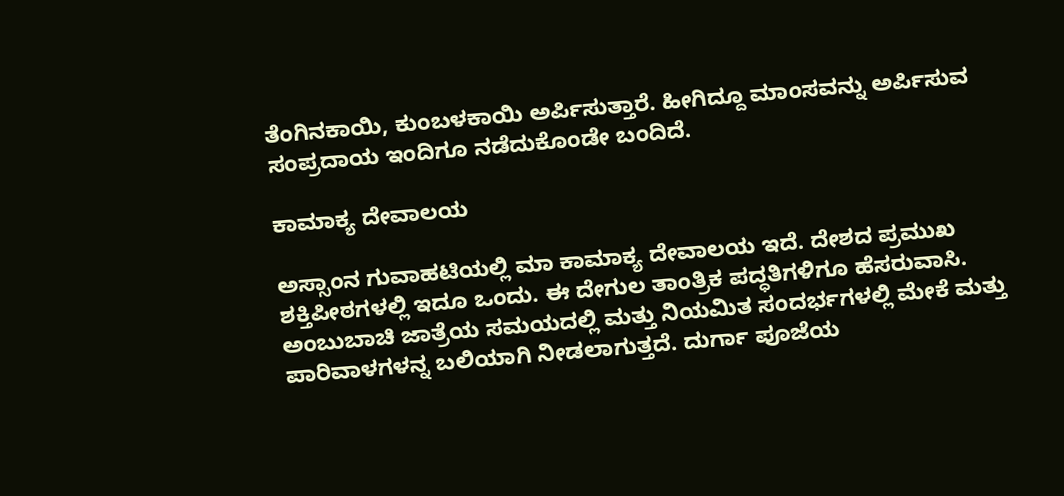ತೆಂಗಿನಕಾಯಿ, ಕುಂಬಳಕಾಯಿ ಅರ್ಪಿಸುತ್ತಾರೆ. ಹೀಗಿದ್ದೂ ಮಾಂಸವನ್ನು ಅರ್ಪಿಸುವ ಸಂಪ್ರದಾಯ ಇಂದಿಗೂ ನಡೆದುಕೊಂಡೇ ಬಂದಿದೆ.

ಕಾಮಾಕ್ಯ ದೇವಾಲಯ

ಅಸ್ಸಾಂನ ಗುವಾಹಟಿಯಲ್ಲಿ ಮಾ ಕಾಮಾಕ್ಯ ದೇವಾಲಯ ಇದೆ. ದೇಶದ ಪ್ರಮುಖ ಶಕ್ತಿಪೀಠಗಳಲ್ಲಿ ಇದೂ ಒಂದು. ಈ ದೇಗುಲ ತಾಂತ್ರಿಕ ಪದ್ಧತಿಗಳಿಗೂ ಹೆಸರುವಾಸಿ. ಅಂಬುಬಾಚಿ ಜಾತ್ರೆಯ ಸಮಯದಲ್ಲಿ ಮತ್ತು ನಿಯಮಿತ ಸಂದರ್ಭಗಳಲ್ಲಿ ಮೇಕೆ ಮತ್ತು ಪಾರಿವಾಳಗಳನ್ನ ಬಲಿಯಾಗಿ ನೀಡಲಾಗುತ್ತದೆ. ದುರ್ಗಾ ಪೂಜೆಯ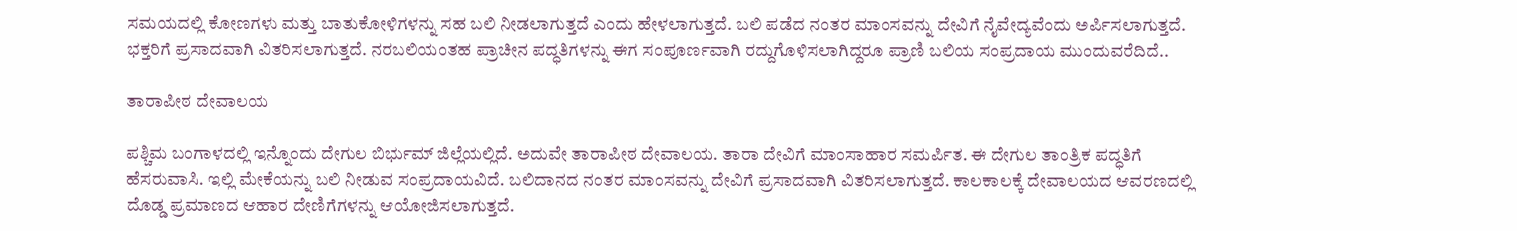ಸಮಯದಲ್ಲಿ ಕೋಣಗಳು ಮತ್ತು ಬಾತುಕೋಳಿಗಳನ್ನು ಸಹ ಬಲಿ ನೀಡಲಾಗುತ್ತದೆ ಎಂದು ಹೇಳಲಾಗುತ್ತದೆ. ಬಲಿ ಪಡೆದ ನಂತರ ಮಾಂಸವನ್ನು ದೇವಿಗೆ ನೈವೇದ್ಯವೆಂದು ಅರ್ಪಿಸಲಾಗುತ್ತದೆ. ಭಕ್ತರಿಗೆ ಪ್ರಸಾದವಾಗಿ ವಿತರಿಸಲಾಗುತ್ತದೆ. ನರಬಲಿಯಂತಹ ಪ್ರಾಚೀನ ಪದ್ಧತಿಗಳನ್ನು ಈಗ ಸಂಪೂರ್ಣವಾಗಿ ರದ್ದುಗೊಳಿಸಲಾಗಿದ್ದರೂ ಪ್ರಾಣಿ ಬಲಿಯ ಸಂಪ್ರದಾಯ ಮುಂದುವರೆದಿದೆ..

ತಾರಾಪೀಠ ದೇವಾಲಯ

ಪಶ್ಚಿಮ ಬಂಗಾಳದಲ್ಲಿ ಇನ್ನೊಂದು ದೇಗುಲ ಬಿರ್ಭುಮ್ ಜಿಲ್ಲೆಯಲ್ಲಿದೆ. ಅದುವೇ ತಾರಾಪೀಠ ದೇವಾಲಯ. ತಾರಾ ದೇವಿಗೆ ಮಾಂಸಾಹಾರ ಸಮರ್ಪಿತ. ಈ ದೇಗುಲ ತಾಂತ್ರಿಕ ಪದ್ಧತಿಗೆ ಹೆಸರುವಾಸಿ. ಇಲ್ಲಿ ಮೇಕೆಯನ್ನು ಬಲಿ ನೀಡುವ ಸಂಪ್ರದಾಯವಿದೆ. ಬಲಿದಾನದ ನಂತರ ಮಾಂಸವನ್ನು ದೇವಿಗೆ ಪ್ರಸಾದವಾಗಿ ವಿತರಿಸಲಾಗುತ್ತದೆ. ಕಾಲಕಾಲಕ್ಕೆ ದೇವಾಲಯದ ಆವರಣದಲ್ಲಿ ದೊಡ್ಡ ಪ್ರಮಾಣದ ಆಹಾರ ದೇಣಿಗೆಗಳನ್ನು ಆಯೋಜಿಸಲಾಗುತ್ತದೆ.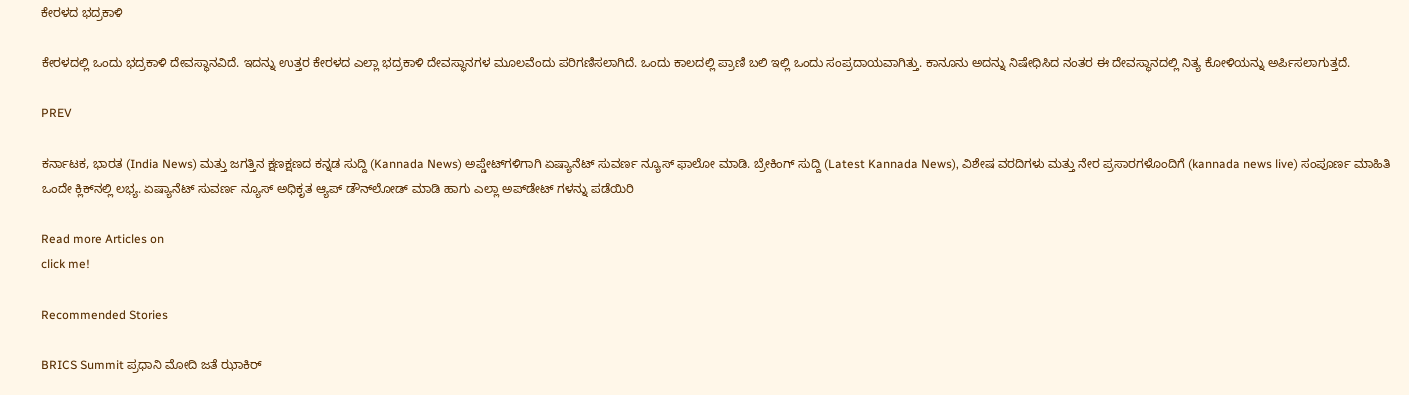ಕೇರಳದ ಭದ್ರಕಾಳಿ

ಕೇರಳದಲ್ಲಿ ಒಂದು ಭದ್ರಕಾಳಿ ದೇವಸ್ಥಾನವಿದೆ. ಇದನ್ನು ಉತ್ತರ ಕೇರಳದ ಎಲ್ಲಾ ಭದ್ರಕಾಳಿ ದೇವಸ್ಥಾನಗಳ ಮೂಲವೆಂದು ಪರಿಗಣಿಸಲಾಗಿದೆ. ಒಂದು ಕಾಲದಲ್ಲಿ ಪ್ರಾಣಿ ಬಲಿ ಇಲ್ಲಿ ಒಂದು ಸಂಪ್ರದಾಯವಾಗಿತ್ತು. ಕಾನೂನು ಅದನ್ನು ನಿಷೇಧಿಸಿದ ನಂತರ ಈ ದೇವಸ್ಥಾನದಲ್ಲಿ ನಿತ್ಯ ಕೋಳಿಯನ್ನು ಅರ್ಪಿಸಲಾಗುತ್ತದೆ.

PREV

ಕರ್ನಾಟಕ, ಭಾರತ (India News) ಮತ್ತು ಜಗತ್ತಿನ ಕ್ಷಣಕ್ಷಣದ ಕನ್ನಡ ಸುದ್ದಿ (Kannada News) ಅಪ್ಡೇಟ್‌ಗಳಿಗಾಗಿ ಏಷ್ಯಾನೆಟ್ ಸುವರ್ಣ ನ್ಯೂಸ್‌ ಫಾಲೋ ಮಾಡಿ. ಬ್ರೇಕಿಂಗ್ ಸುದ್ದಿ (Latest Kannada News), ವಿಶೇಷ ವರದಿಗಳು ಮತ್ತು ನೇರ ಪ್ರಸಾರಗಳೊಂದಿಗೆ (kannada news live) ಸಂಪೂರ್ಣ ಮಾಹಿತಿ ಒಂದೇ ಕ್ಲಿಕ್‌ನಲ್ಲಿ ಲಭ್ಯ. ಏಷ್ಯಾನೆಟ್ ಸುವರ್ಣ ನ್ಯೂಸ್ ಅಧಿಕೃತ ಆ್ಯಪ್ ಡೌನ್‌ಲೋಡ್ ಮಾಡಿ ಹಾಗು ಎಲ್ಲಾ ಅಪ್‌ಡೇಟ್ ಗಳನ್ನು ಪಡೆಯಿರಿ

Read more Articles on
click me!

Recommended Stories

BRICS Summit ಪ್ರಧಾನಿ ಮೋದಿ ಜತೆ ಝಾಕಿರ್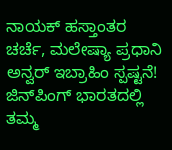ನಾಯಕ್ ಹಸ್ತಾಂತರ ಚರ್ಚೆ, ಮಲೇಷ್ಯಾ ಪ್ರಧಾನಿ ಅನ್ವರ್ ಇಬ್ರಾಹಿಂ ಸ್ಪಷ್ಟನೆ!
ಜಿನ್‌ಪಿಂಗ್ ಭಾರತದಲ್ಲಿ ತಮ್ಮ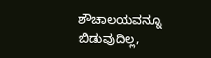ಶೌಚಾಲಯವನ್ನೂ ಬಿಡುವುದಿಲ್ಲ,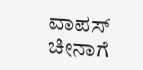ವಾಪಸ್ ಚೀನಾಗೆ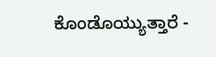ಕೊಂಡೊಯ್ಯುತ್ತಾರೆ -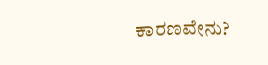ಕಾರಣವೇನು?